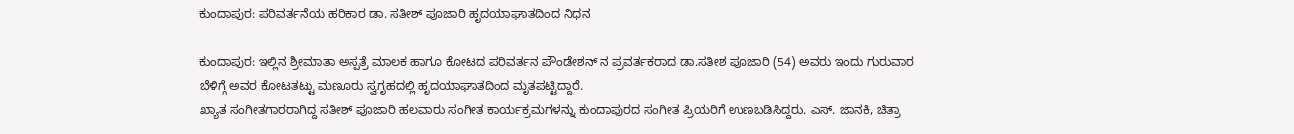ಕುಂದಾಪುರ: ಪರಿವರ್ತನೆಯ ಹರಿಕಾರ ಡಾ. ಸತೀಶ್ ಪೂಜಾರಿ ಹೃದಯಾಘಾತದಿಂದ ನಿಧನ

ಕುಂದಾಪುರ: ಇಲ್ಲಿನ ಶ್ರೀಮಾತಾ ಅಸ್ಪತ್ರೆ ಮಾಲಕ ಹಾಗೂ ಕೋಟದ ಪರಿವರ್ತನ ಪೌಂಡೇಶನ್ ನ ಪ್ರವರ್ತಕರಾದ ಡಾ.ಸತೀಶ ಪೂಜಾರಿ (54) ಅವರು ಇಂದು ಗುರುವಾರ ಬೆಳಿಗ್ಗೆ ಅವರ ಕೋಟತಟ್ಟು ಮಣೂರು ಸ್ವಗೃಹದಲ್ಲಿ ಹೃದಯಾಘಾತದಿಂದ ಮೃತಪಟ್ಟಿದ್ದಾರೆ.
ಖ್ಯಾತ ಸಂಗೀತಗಾರರಾಗಿದ್ದ ಸತೀಶ್ ಪೂಜಾರಿ ಹಲವಾರು ಸಂಗೀತ ಕಾರ್ಯಕ್ರಮಗಳನ್ನು ಕುಂದಾಪುರದ ಸಂಗೀತ ಪ್ರಿಯರಿಗೆ ಉಣಬಡಿಸಿದ್ದರು. ಎಸ್. ಜಾನಕಿ, ಚಿತ್ರಾ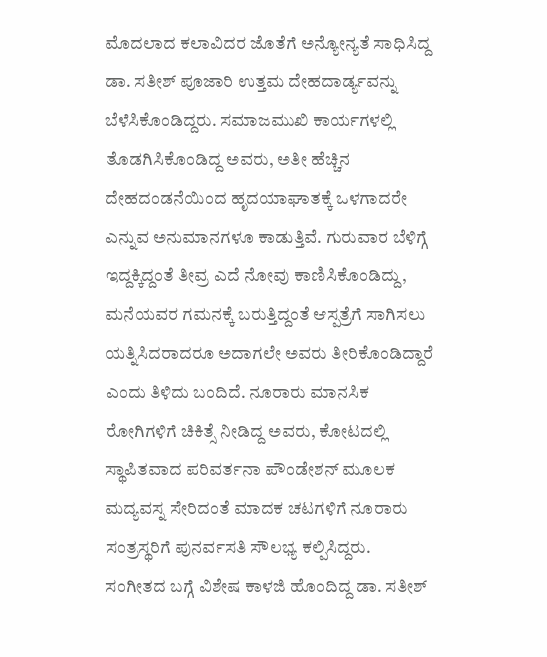ಮೊದಲಾದ ಕಲಾವಿದರ ಜೊತೆಗೆ ಅನ್ಯೋನ್ಯತೆ ಸಾಧಿಸಿದ್ದ ಡಾ. ಸತೀಶ್ ಪೂಜಾರಿ ಉತ್ತಮ ದೇಹದಾರ್ಡ್ಯವನ್ನು ಬೆಳೆಸಿಕೊಂಡಿದ್ದರು. ಸಮಾಜಮುಖಿ ಕಾರ್ಯಗಳಲ್ಲಿ ತೊಡಗಿಸಿಕೊಂಡಿದ್ದ ಅವರು, ಅತೀ ಹೆಚ್ಚಿನ ದೇಹದಂಡನೆಯಿಂದ ಹೃದಯಾಘಾತಕ್ಕೆ ಒಳಗಾದರೇ ಎನ್ನುವ ಅನುಮಾನಗಳೂ ಕಾಡುತ್ತಿವೆ. ಗುರುವಾರ ಬೆಳಿಗ್ಗೆ ಇದ್ದಕ್ಕಿದ್ದಂತೆ ತೀವ್ರ ಎದೆ ನೋವು ಕಾಣಿಸಿಕೊಂಡಿದ್ದು, ಮನೆಯವರ ಗಮನಕ್ಕೆ ಬರುತ್ತಿದ್ದಂತೆ ಆಸ್ಪತ್ರೆಗೆ ಸಾಗಿಸಲು ಯತ್ನಿಸಿದರಾದರೂ ಅದಾಗಲೇ ಅವರು ತೀರಿಕೊಂಡಿದ್ದಾರೆ ಎಂದು ತಿಳಿದು ಬಂದಿದೆ. ನೂರಾರು ಮಾನಸಿಕ ರೋಗಿಗಳಿಗೆ ಚಿಕಿತ್ಸೆ ನೀಡಿದ್ದ ಅವರು, ಕೋಟದಲ್ಲಿ ಸ್ಥಾಪಿತವಾದ ಪರಿವರ್ತನಾ ಪೌಂಡೇಶನ್ ಮೂಲಕ ಮದ್ಯವಸ್ನ ಸೇರಿದಂತೆ ಮಾದಕ ಚಟಗಳಿಗೆ ನೂರಾರು ಸಂತ್ರಸ್ಥರಿಗೆ ಪುನರ್ವಸತಿ ಸೌಲಭ್ಯ ಕಲ್ಪಿಸಿದ್ದರು.
ಸಂಗೀತದ ಬಗ್ಗೆ ವಿಶೇಷ ಕಾಳಜಿ ಹೊಂದಿದ್ದ ಡಾ. ಸತೀಶ್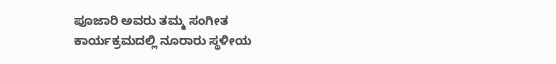ಪೂಜಾರಿ ಅವರು ತಮ್ಮ ಸಂಗೀತ ಕಾರ್ಯಕ್ರಮದಲ್ಲಿ ನೂರಾರು ಸ್ಥಳೀಯ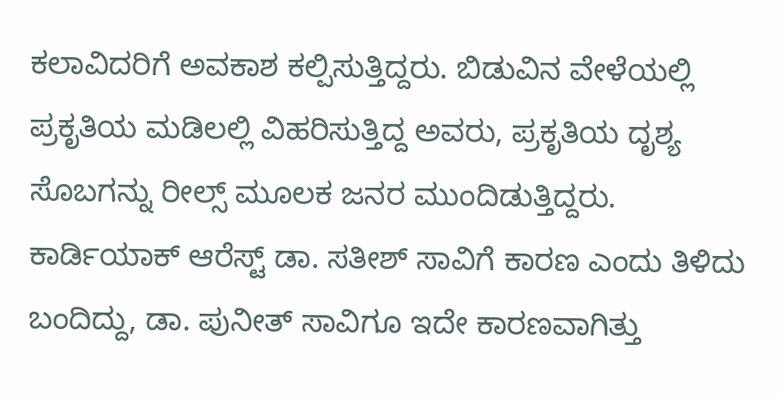ಕಲಾವಿದರಿಗೆ ಅವಕಾಶ ಕಲ್ಪಿಸುತ್ತಿದ್ದರು. ಬಿಡುವಿನ ವೇಳೆಯಲ್ಲಿ ಪ್ರಕೃತಿಯ ಮಡಿಲಲ್ಲಿ ವಿಹರಿಸುತ್ತಿದ್ದ ಅವರು, ಪ್ರಕೃತಿಯ ದೃಶ್ಯ ಸೊಬಗನ್ನು ರೀಲ್ಸ್ ಮೂಲಕ ಜನರ ಮುಂದಿಡುತ್ತಿದ್ದರು. ಕಾರ್ಡಿಯಾಕ್ ಆರೆಸ್ಟ್ ಡಾ. ಸತೀಶ್ ಸಾವಿಗೆ ಕಾರಣ ಎಂದು ತಿಳಿದು ಬಂದಿದ್ದು, ಡಾ. ಪುನೀತ್ ಸಾವಿಗೂ ಇದೇ ಕಾರಣವಾಗಿತ್ತು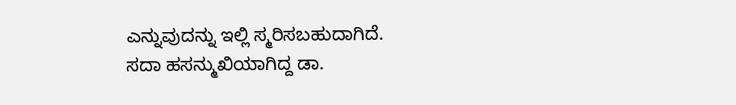ಎನ್ನುವುದನ್ನು ಇಲ್ಲಿ ಸ್ಮರಿಸಬಹುದಾಗಿದೆ.
ಸದಾ ಹಸನ್ಮುಖಿಯಾಗಿದ್ದ ಡಾ.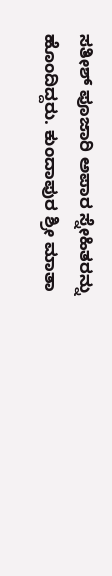ಸತೀಶ್ ಪೂಜಾರಿ ಅಪಾರ ಸ್ನೇಹಿತರನ್ನು ಹೊಂದಿದ್ದರು. ಕುಂದಾಪುರ ಶ್ರೀ ಮಾತಾ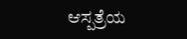ಆಸ್ಪತ್ರೆಯ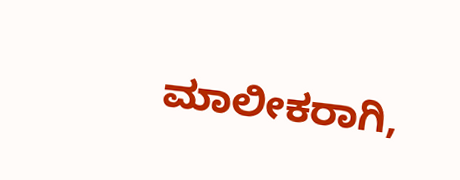ಮಾಲೀಕರಾಗಿ,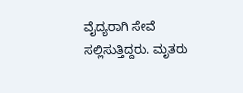ವೈದ್ಯರಾಗಿ ಸೇವೆ ಸಲ್ಲಿಸುತ್ತಿದ್ದರು. ಮೃತರು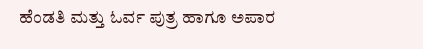ಹೆಂಡತಿ ಮತ್ತು ಓರ್ವ ಪುತ್ರ ಹಾಗೂ ಅಪಾರ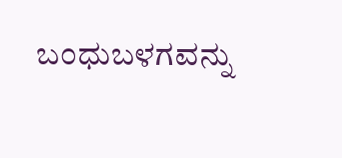ಬಂಧುಬಳಗವನ್ನು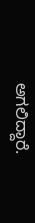ಅಗಲಿದ್ದಾರೆ.